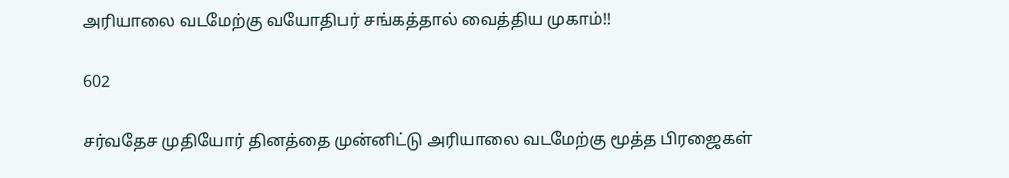அரியாலை வடமேற்கு வயோதிபர் சங்கத்தால் வைத்திய முகாம்!!

602

சர்வதேச முதியோர் தினத்தை முன்னிட்டு அரியாலை வடமேற்கு மூத்த பிரஜைகள்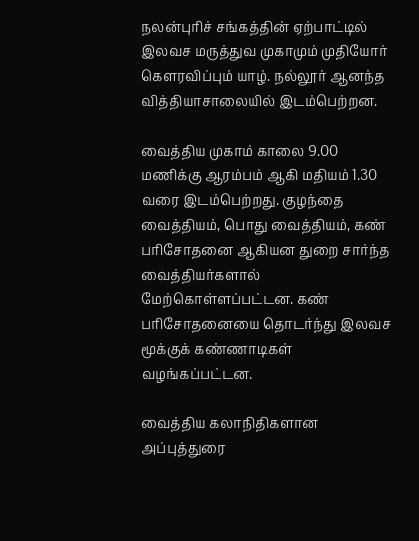நலன்புரிச் சங்கத்தின் ஏற்பாட்டில் இலவச மருத்துவ முகாமும் முதியோர் கௌரவிப்பும் யாழ். நல்லூர் ஆனந்த வித்தியாசாலையில் இடம்பெற்றன.

வைத்திய முகாம் காலை 9.00 மணிக்கு ஆரம்பம் ஆகி மதியம் 1.30 வரை இடம்பெற்றது. குழந்தை வைத்தியம், பொது வைத்தியம், கண் பரிசோதனை ஆகியன துறை சார்ந்த வைத்தியர்களால் மேற்கொள்ளப்பட்டன. கண் பரிசோதனையை தொடர்ந்து இலவச மூக்குக் கண்ணாடிகள் வழங்கப்பட்டன.

வைத்திய கலாநிதிகளான அப்புத்துரை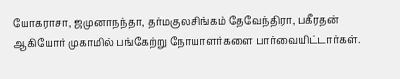யோகராசா, ஜமுனாநந்தா, தர்மகுலசிங்கம் தேவேந்திரா, பகீரதன் ஆகியோர் முகாமில் பங்கேற்று நோயாளர்களை பார்வையிட்டார்கள்.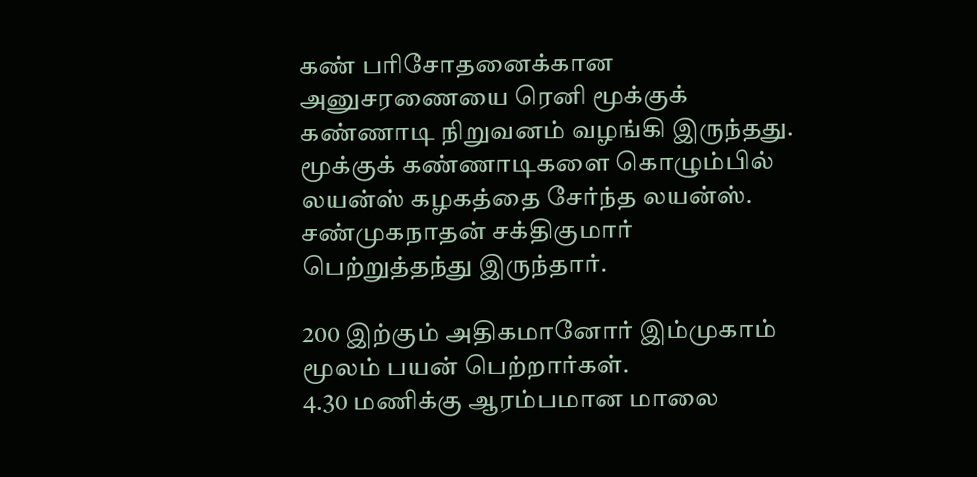கண் பரிசோதனைக்கான அனுசரணையை ரெனி மூக்குக் கண்ணாடி நிறுவனம் வழங்கி இருந்தது. மூக்குக் கண்ணாடிகளை கொழும்பில் லயன்ஸ் கழகத்தை சேர்ந்த லயன்ஸ். சண்முகநாதன் சக்திகுமார் பெற்றுத்தந்து இருந்தார்.

200 இற்கும் அதிகமானோர் இம்முகாம் மூலம் பயன் பெற்றார்கள்.
4.30 மணிக்கு ஆரம்பமான மாலை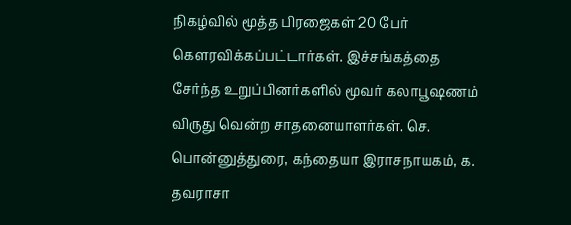நிகழ்வில் மூத்த பிரஜைகள் 20 பேர் கௌரவிக்கப்பட்டார்கள். இச்சங்கத்தை சேர்ந்த உறுப்பினர்களில் மூவர் கலாபூஷணம் விருது வென்ற சாதனையாளர்கள். செ. பொன்னுத்துரை, கந்தையா இராசநாயகம், க. தவராசா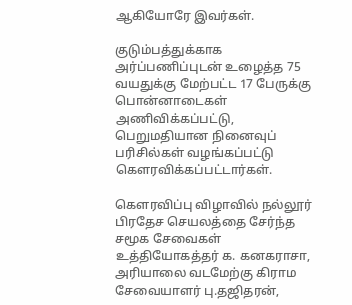ஆகியோரே இவர்கள்.

குடும்பத்துக்காக அர்ப்பணிப்புடன் உழைத்த 75 வயதுக்கு மேற்பட்ட 17 பேருக்கு பொன்னாடைகள் அணிவிக்கப்பட்டு, பெறுமதியான நினைவுப் பரிசில்கள் வழங்கப்பட்டு கௌரவிக்கப்பட்டார்கள்.

கௌரவிப்பு விழாவில் நல்லூர் பிரதேச செயலத்தை சேர்ந்த சமூக சேவைகள் உத்தியோகத்தர் க. கனகராசா, அரியாலை வடமேற்கு கிராம சேவையாளர் பு.தஜிதரன்,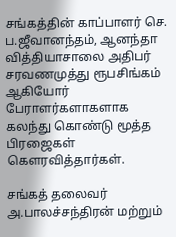சங்கத்தின் காப்பாளர் செ. ப.ஜீவானந்தம், ஆனந்தா வித்தியாசாலை அதிபர் சரவணமுத்து ரூபசிங்கம் ஆகியோர் பேராளர்களாகளாக கலந்து கொண்டு மூத்த பிரஜைகள் கௌரவித்தார்கள்.

சங்கத் தலைவர் அ.பாலச்சந்திரன் மற்றும்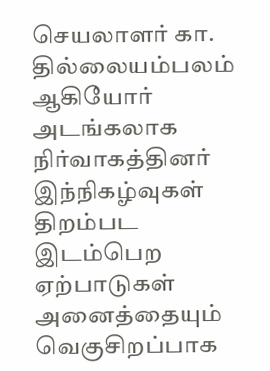செயலாளர் கா. தில்லையம்பலம் ஆகியோர் அடங்கலாக நிர்வாகத்தினர் இந்நிகழ்வுகள் திறம்பட இடம்பெற ஏற்பாடுகள் அனைத்தையும் வெகுசிறப்பாக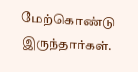மேற்கொண்டு இருந்தார்கள்.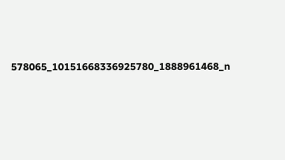578065_10151668336925780_1888961468_n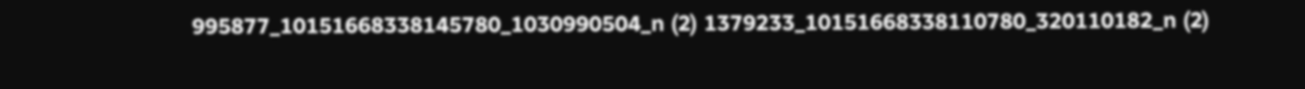995877_10151668338145780_1030990504_n (2) 1379233_10151668338110780_320110182_n (2)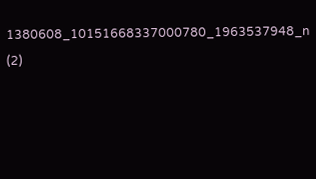1380608_10151668337000780_1963537948_n (2)